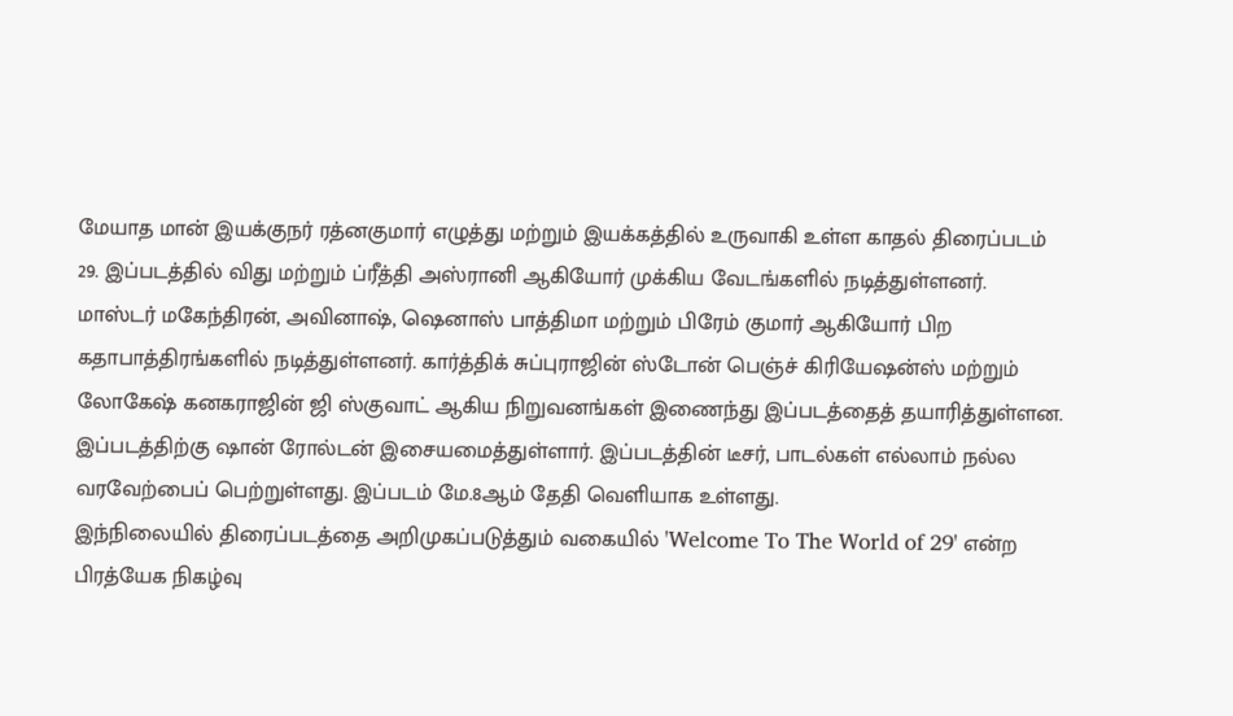மேயாத மான் இயக்குநர் ரத்னகுமார் எழுத்து மற்றும் இயக்கத்தில் உருவாகி உள்ள காதல் திரைப்படம் 29. இப்படத்தில் விது மற்றும் ப்ரீத்தி அஸ்ரானி ஆகியோர் முக்கிய வேடங்களில் நடித்துள்ளனர்.
மாஸ்டர் மகேந்திரன், அவினாஷ், ஷெனாஸ் பாத்திமா மற்றும் பிரேம் குமார் ஆகியோர் பிற கதாபாத்திரங்களில் நடித்துள்ளனர். கார்த்திக் சுப்புராஜின் ஸ்டோன் பெஞ்ச் கிரியேஷன்ஸ் மற்றும் லோகேஷ் கனகராஜின் ஜி ஸ்குவாட் ஆகிய நிறுவனங்கள் இணைந்து இப்படத்தைத் தயாரித்துள்ளன.
இப்படத்திற்கு ஷான் ரோல்டன் இசையமைத்துள்ளார். இப்படத்தின் டீசர், பாடல்கள் எல்லாம் நல்ல வரவேற்பைப் பெற்றுள்ளது. இப்படம் மே.8ஆம் தேதி வெளியாக உள்ளது.
இந்நிலையில் திரைப்படத்தை அறிமுகப்படுத்தும் வகையில் 'Welcome To The World of 29' என்ற பிரத்யேக நிகழ்வு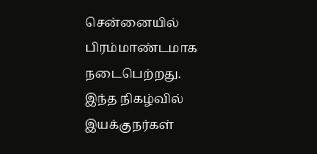சென்னையில் பிரம்மாண்டமாக நடைபெற்றது.
இந்த நிகழ்வில் இயக்குநர்கள்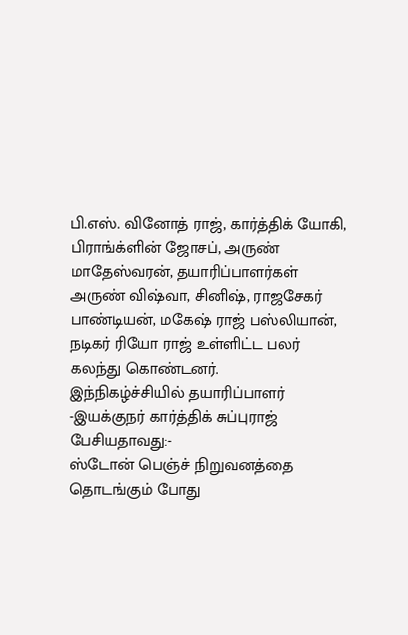பி.எஸ். வினோத் ராஜ், கார்த்திக் யோகி, பிராங்க்ளின் ஜோசப், அருண் மாதேஸ்வரன், தயாரிப்பாளர்கள் அருண் விஷ்வா, சினிஷ், ராஜசேகர் பாண்டியன், மகேஷ் ராஜ் பஸ்லியான், நடிகர் ரியோ ராஜ் உள்ளிட்ட பலர் கலந்து கொண்டனர்.
இந்நிகழ்ச்சியில் தயாரிப்பாளர் -இயக்குநர் கார்த்திக் சுப்புராஜ் பேசியதாவது:-
ஸ்டோன் பெஞ்ச் நிறுவனத்தை தொடங்கும் போது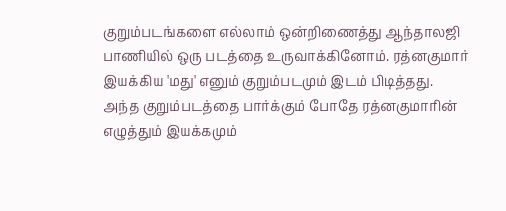குறும்படங்களை எல்லாம் ஒன்றிணைத்து ஆந்தாலஜி பாணியில் ஒரு படத்தை உருவாக்கினோம். ரத்னகுமார் இயக்கிய 'மது' எனும் குறும்படமும் இடம் பிடித்தது.
அந்த குறும்படத்தை பார்க்கும் போதே ரத்னகுமாரின் எழுத்தும் இயக்கமும்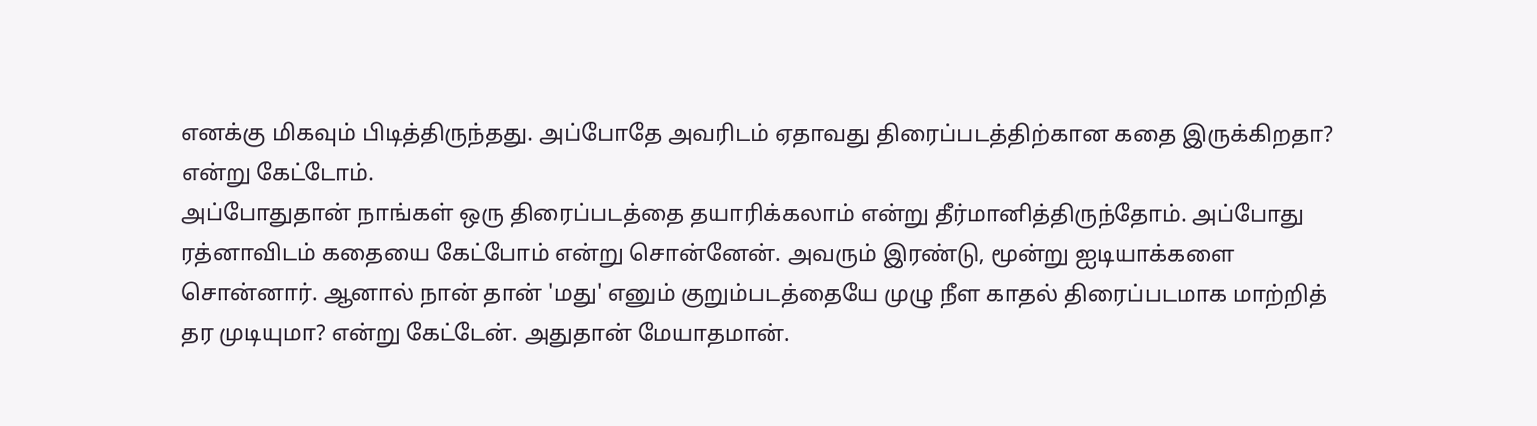எனக்கு மிகவும் பிடித்திருந்தது. அப்போதே அவரிடம் ஏதாவது திரைப்படத்திற்கான கதை இருக்கிறதா? என்று கேட்டோம்.
அப்போதுதான் நாங்கள் ஒரு திரைப்படத்தை தயாரிக்கலாம் என்று தீர்மானித்திருந்தோம். அப்போது ரத்னாவிடம் கதையை கேட்போம் என்று சொன்னேன். அவரும் இரண்டு, மூன்று ஐடியாக்களை சொன்னார். ஆனால் நான் தான் 'மது' எனும் குறும்படத்தையே முழு நீள காதல் திரைப்படமாக மாற்றித் தர முடியுமா? என்று கேட்டேன். அதுதான் மேயாதமான்.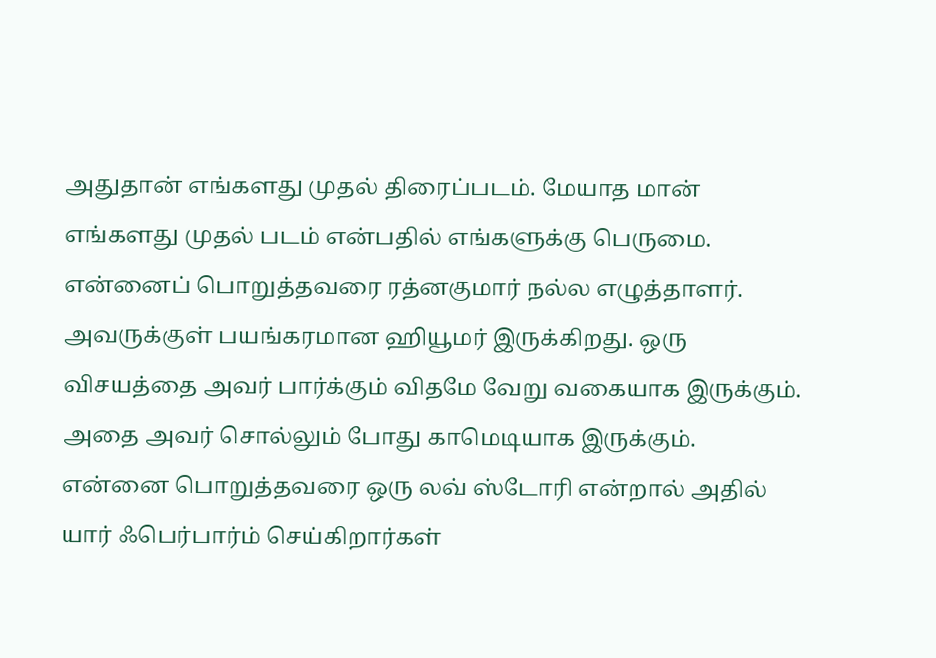அதுதான் எங்களது முதல் திரைப்படம். மேயாத மான் எங்களது முதல் படம் என்பதில் எங்களுக்கு பெருமை.
என்னைப் பொறுத்தவரை ரத்னகுமார் நல்ல எழுத்தாளர். அவருக்குள் பயங்கரமான ஹியூமர் இருக்கிறது. ஒரு விசயத்தை அவர் பார்க்கும் விதமே வேறு வகையாக இருக்கும். அதை அவர் சொல்லும் போது காமெடியாக இருக்கும்.
என்னை பொறுத்தவரை ஒரு லவ் ஸ்டோரி என்றால் அதில் யார் ஃபெர்பார்ம் செய்கிறார்கள்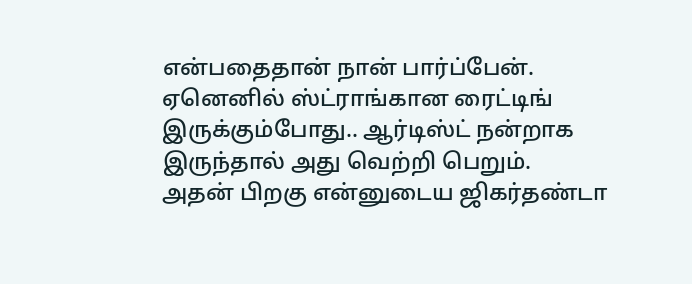என்பதைதான் நான் பார்ப்பேன். ஏனெனில் ஸ்ட்ராங்கான ரைட்டிங் இருக்கும்போது.. ஆர்டிஸ்ட் நன்றாக இருந்தால் அது வெற்றி பெறும்.
அதன் பிறகு என்னுடைய ஜிகர்தண்டா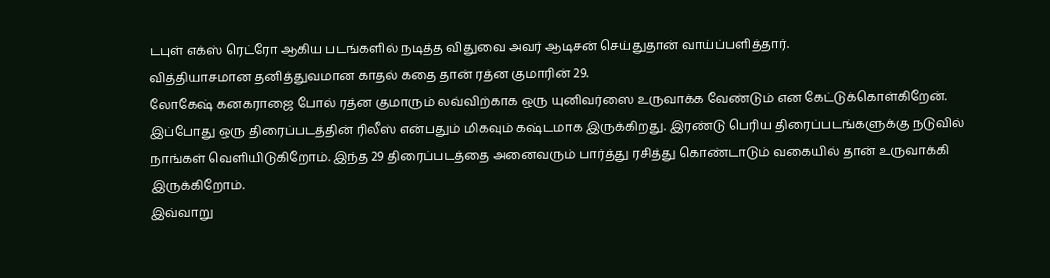டபுள் எக்ஸ் ரெட்ரோ ஆகிய படங்களில் நடித்த விதுவை அவர் ஆடிசன் செய்துதான் வாய்ப்பளித்தார்.
வித்தியாசமான தனித்துவமான காதல் கதை தான் ரத்ன குமாரின் 29.
லோகேஷ் கனகராஜை போல் ரத்ன குமாரும் லவ்விற்காக ஒரு யுனிவர்ஸை உருவாக்க வேண்டும் என கேட்டுக்கொள்கிறேன்.
இப்போது ஒரு திரைப்படத்தின் ரிலீஸ் என்பதும் மிகவும் கஷ்டமாக இருக்கிறது. இரண்டு பெரிய திரைப்படங்களுக்கு நடுவில் நாங்கள் வெளியிடுகிறோம். இந்த 29 திரைப்படத்தை அனைவரும் பார்த்து ரசித்து கொண்டாடும் வகையில் தான் உருவாக்கி இருக்கிறோம்.
இவ்வாறு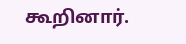கூறினார்.